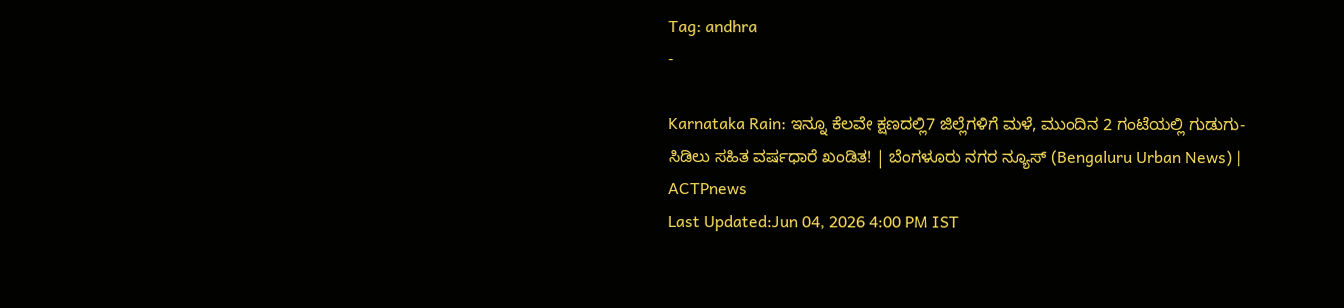Tag: andhra
-

Karnataka Rain: ಇನ್ನೂ ಕೆಲವೇ ಕ್ಷಣದಲ್ಲಿ7 ಜಿಲ್ಲೆಗಳಿಗೆ ಮಳೆ, ಮುಂದಿನ 2 ಗಂಟೆಯಲ್ಲಿ ಗುಡುಗು-ಸಿಡಿಲು ಸಹಿತ ವರ್ಷಧಾರೆ ಖಂಡಿತ! | ಬೆಂಗಳೂರು ನಗರ ನ್ಯೂಸ್ (Bengaluru Urban News) | ACTPnews
Last Updated:Jun 04, 2026 4:00 PM IST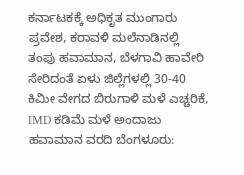ಕರ್ನಾಟಕಕ್ಕೆ ಅಧಿಕೃತ ಮುಂಗಾರು ಪ್ರವೇಶ, ಕರಾವಳಿ ಮಲೆನಾಡಿನಲ್ಲಿ ತಂಪು ಹವಾಮಾನ, ಬೆಳಗಾವಿ ಹಾವೇರಿ ಸೇರಿದಂತೆ ಏಳು ಜಿಲ್ಲೆಗಳಲ್ಲಿ 30-40 ಕಿಮೀ ವೇಗದ ಬಿರುಗಾಳಿ ಮಳೆ ಎಚ್ಚರಿಕೆ, IMD ಕಡಿಮೆ ಮಳೆ ಅಂದಾಜು ಹವಾಮಾನ ವರದಿ ಬೆಂಗಳೂರು: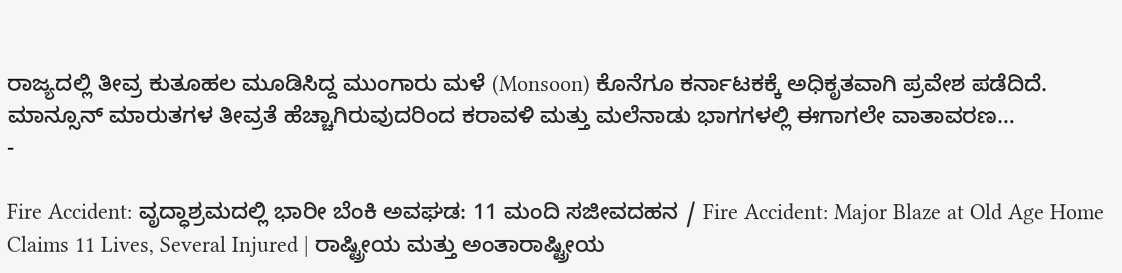ರಾಜ್ಯದಲ್ಲಿ ತೀವ್ರ ಕುತೂಹಲ ಮೂಡಿಸಿದ್ದ ಮುಂಗಾರು ಮಳೆ (Monsoon) ಕೊನೆಗೂ ಕರ್ನಾಟಕಕ್ಕೆ ಅಧಿಕೃತವಾಗಿ ಪ್ರವೇಶ ಪಡೆದಿದೆ. ಮಾನ್ಸೂನ್ ಮಾರುತಗಳ ತೀವ್ರತೆ ಹೆಚ್ಚಾಗಿರುವುದರಿಂದ ಕರಾವಳಿ ಮತ್ತು ಮಲೆನಾಡು ಭಾಗಗಳಲ್ಲಿ ಈಗಾಗಲೇ ವಾತಾವರಣ…
-

Fire Accident: ವೃದ್ಧಾಶ್ರಮದಲ್ಲಿ ಭಾರೀ ಬೆಂಕಿ ಅವಘಡ: 11 ಮಂದಿ ಸಜೀವದಹನ / Fire Accident: Major Blaze at Old Age Home Claims 11 Lives, Several Injured | ರಾಷ್ಟ್ರೀಯ ಮತ್ತು ಅಂತಾರಾಷ್ಟ್ರೀಯ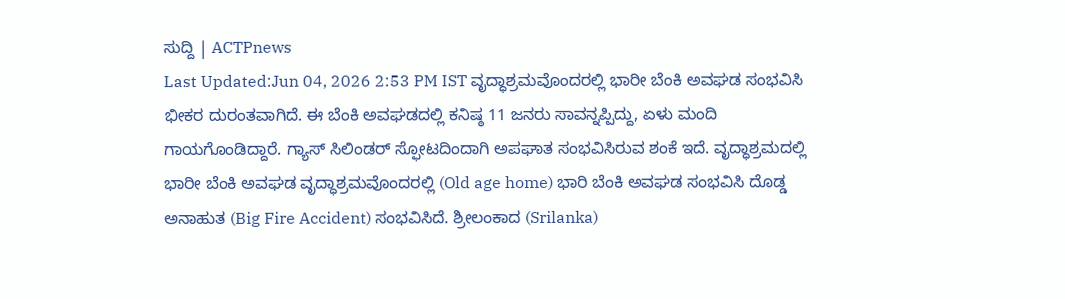ಸುದ್ದಿ | ACTPnews
Last Updated:Jun 04, 2026 2:53 PM IST ವೃದ್ಧಾಶ್ರಮವೊಂದರಲ್ಲಿ ಭಾರೀ ಬೆಂಕಿ ಅವಘಡ ಸಂಭವಿಸಿ ಭೀಕರ ದುರಂತವಾಗಿದೆ. ಈ ಬೆಂಕಿ ಅವಘಡದಲ್ಲಿ ಕನಿಷ್ಠ 11 ಜನರು ಸಾವನ್ನಪ್ಪಿದ್ದು, ಏಳು ಮಂದಿ ಗಾಯಗೊಂಡಿದ್ದಾರೆ. ಗ್ಯಾಸ್ ಸಿಲಿಂಡರ್ ಸ್ಫೋಟದಿಂದಾಗಿ ಅಪಘಾತ ಸಂಭವಿಸಿರುವ ಶಂಕೆ ಇದೆ. ವೃದ್ಧಾಶ್ರಮದಲ್ಲಿ ಭಾರೀ ಬೆಂಕಿ ಅವಘಡ ವೃದ್ಧಾಶ್ರಮವೊಂದರಲ್ಲಿ (Old age home) ಭಾರಿ ಬೆಂಕಿ ಅವಘಡ ಸಂಭವಿಸಿ ದೊಡ್ಡ ಅನಾಹುತ (Big Fire Accident) ಸಂಭವಿಸಿದೆ. ಶ್ರೀಲಂಕಾದ (Srilanka)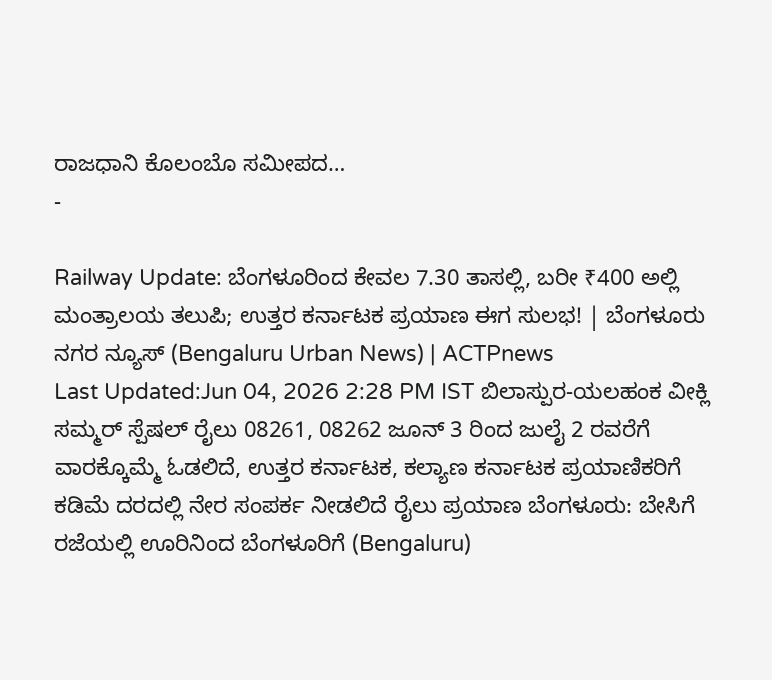ರಾಜಧಾನಿ ಕೊಲಂಬೊ ಸಮೀಪದ…
-

Railway Update: ಬೆಂಗಳೂರಿಂದ ಕೇವಲ 7.30 ತಾಸಲ್ಲಿ, ಬರೀ ₹400 ಅಲ್ಲಿ ಮಂತ್ರಾಲಯ ತಲುಪಿ; ಉತ್ತರ ಕರ್ನಾಟಕ ಪ್ರಯಾಣ ಈಗ ಸುಲಭ! | ಬೆಂಗಳೂರು ನಗರ ನ್ಯೂಸ್ (Bengaluru Urban News) | ACTPnews
Last Updated:Jun 04, 2026 2:28 PM IST ಬಿಲಾಸ್ಪುರ-ಯಲಹಂಕ ವೀಕ್ಲಿ ಸಮ್ಮರ್ ಸ್ಪೆಷಲ್ ರೈಲು 08261, 08262 ಜೂನ್ 3 ರಿಂದ ಜುಲೈ 2 ರವರೆಗೆ ವಾರಕ್ಕೊಮ್ಮೆ ಓಡಲಿದೆ, ಉತ್ತರ ಕರ್ನಾಟಕ, ಕಲ್ಯಾಣ ಕರ್ನಾಟಕ ಪ್ರಯಾಣಿಕರಿಗೆ ಕಡಿಮೆ ದರದಲ್ಲಿ ನೇರ ಸಂಪರ್ಕ ನೀಡಲಿದೆ ರೈಲು ಪ್ರಯಾಣ ಬೆಂಗಳೂರು: ಬೇಸಿಗೆ ರಜೆಯಲ್ಲಿ ಊರಿನಿಂದ ಬೆಂಗಳೂರಿಗೆ (Bengaluru)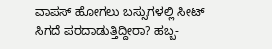ವಾಪಸ್ ಹೋಗಲು ಬಸ್ಸುಗಳಲ್ಲಿ ಸೀಟ್ ಸಿಗದೆ ಪರದಾಡುತ್ತಿದ್ದೀರಾ? ಹಬ್ಬ-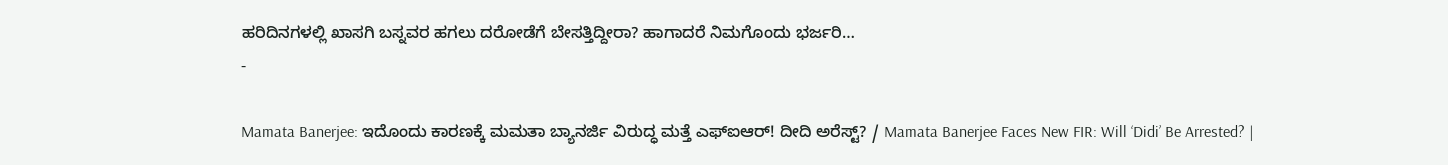ಹರಿದಿನಗಳಲ್ಲಿ ಖಾಸಗಿ ಬಸ್ನವರ ಹಗಲು ದರೋಡೆಗೆ ಬೇಸತ್ತಿದ್ದೀರಾ? ಹಾಗಾದರೆ ನಿಮಗೊಂದು ಭರ್ಜರಿ…
-

Mamata Banerjee: ಇದೊಂದು ಕಾರಣಕ್ಕೆ ಮಮತಾ ಬ್ಯಾನರ್ಜಿ ವಿರುದ್ಧ ಮತ್ತೆ ಎಫ್ಐಆರ್! ದೀದಿ ಅರೆಸ್ಟ್? / Mamata Banerjee Faces New FIR: Will ‘Didi’ Be Arrested? |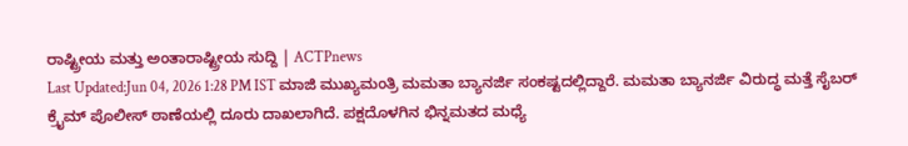ರಾಷ್ಟ್ರೀಯ ಮತ್ತು ಅಂತಾರಾಷ್ಟ್ರೀಯ ಸುದ್ದಿ | ACTPnews
Last Updated:Jun 04, 2026 1:28 PM IST ಮಾಜಿ ಮುಖ್ಯಮಂತ್ರಿ ಮಮತಾ ಬ್ಯಾನರ್ಜಿ ಸಂಕಷ್ಟದಲ್ಲಿದ್ದಾರೆ. ಮಮತಾ ಬ್ಯಾನರ್ಜಿ ವಿರುದ್ಧ ಮತ್ತೆ ಸೈಬರ್ ಕ್ರೈಮ್ ಪೊಲೀಸ್ ಠಾಣೆಯಲ್ಲಿ ದೂರು ದಾಖಲಾಗಿದೆ. ಪಕ್ಷದೊಳಗಿನ ಭಿನ್ನಮತದ ಮಧ್ಯೆ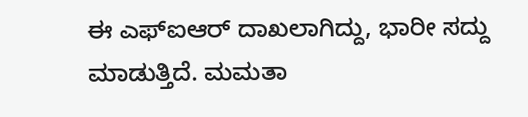ಈ ಎಫ್ಐಆರ್ ದಾಖಲಾಗಿದ್ದು, ಭಾರೀ ಸದ್ದು ಮಾಡುತ್ತಿದೆ. ಮಮತಾ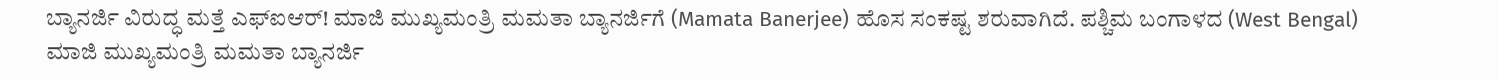ಬ್ಯಾನರ್ಜಿ ವಿರುದ್ಧ ಮತ್ತೆ ಎಫ್ಐಆರ್! ಮಾಜಿ ಮುಖ್ಯಮಂತ್ರಿ ಮಮತಾ ಬ್ಯಾನರ್ಜಿಗೆ (Mamata Banerjee) ಹೊಸ ಸಂಕಷ್ಟ ಶರುವಾಗಿದೆ. ಪಶ್ಚಿಮ ಬಂಗಾಳದ (West Bengal) ಮಾಜಿ ಮುಖ್ಯಮಂತ್ರಿ ಮಮತಾ ಬ್ಯಾನರ್ಜಿ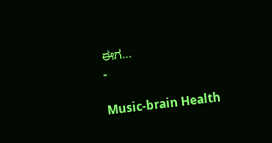ಈಗ…
-

Music-brain Health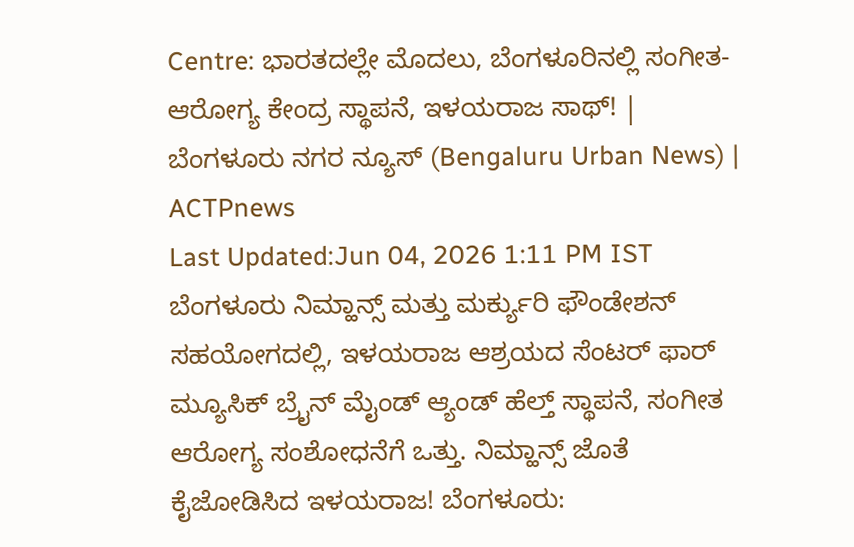Centre: ಭಾರತದಲ್ಲೇ ಮೊದಲು, ಬೆಂಗಳೂರಿನಲ್ಲಿ ಸಂಗೀತ-ಆರೋಗ್ಯ ಕೇಂದ್ರ ಸ್ಥಾಪನೆ, ಇಳಯರಾಜ ಸಾಥ್! | ಬೆಂಗಳೂರು ನಗರ ನ್ಯೂಸ್ (Bengaluru Urban News) | ACTPnews
Last Updated:Jun 04, 2026 1:11 PM IST ಬೆಂಗಳೂರು ನಿಮ್ಹಾನ್ಸ್ ಮತ್ತು ಮರ್ಕ್ಯುರಿ ಫೌಂಡೇಶನ್ ಸಹಯೋಗದಲ್ಲಿ, ಇಳಯರಾಜ ಆಶ್ರಯದ ಸೆಂಟರ್ ಫಾರ್ ಮ್ಯೂಸಿಕ್ ಬ್ರೈನ್ ಮೈಂಡ್ ಆ್ಯಂಡ್ ಹೆಲ್ತ್ ಸ್ಥಾಪನೆ, ಸಂಗೀತ ಆರೋಗ್ಯ ಸಂಶೋಧನೆಗೆ ಒತ್ತು. ನಿಮ್ಹಾನ್ಸ್ ಜೊತೆ ಕೈಜೋಡಿಸಿದ ಇಳಯರಾಜ! ಬೆಂಗಳೂರು: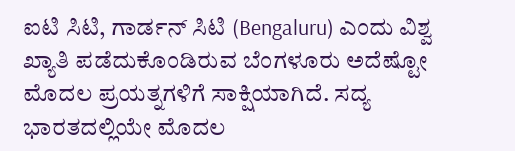ಐಟಿ ಸಿಟಿ, ಗಾರ್ಡನ್ ಸಿಟಿ (Bengaluru) ಎಂದು ವಿಶ್ವ ಖ್ಯಾತಿ ಪಡೆದುಕೊಂಡಿರುವ ಬೆಂಗಳೂರು ಅದೆಷ್ಟೋ ಮೊದಲ ಪ್ರಯತ್ನಗಳಿಗೆ ಸಾಕ್ಷಿಯಾಗಿದೆ. ಸದ್ಯ ಭಾರತದಲ್ಲಿಯೇ ಮೊದಲ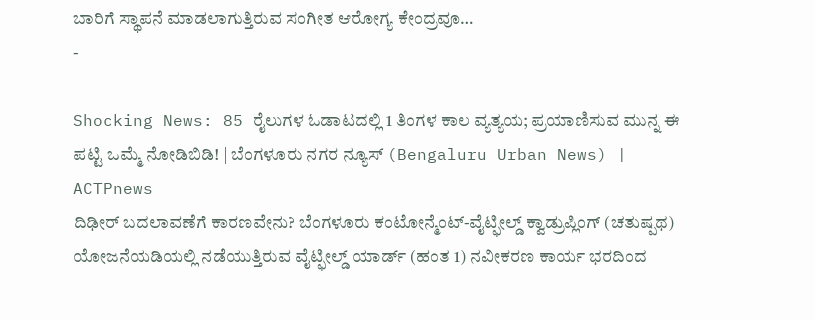ಬಾರಿಗೆ ಸ್ಥಾಪನೆ ಮಾಡಲಾಗುತ್ತಿರುವ ಸಂಗೀತ ಆರೋಗ್ಯ ಕೇಂದ್ರವೂ…
-

Shocking News: 85 ರೈಲುಗಳ ಓಡಾಟದಲ್ಲಿ 1 ತಿಂಗಳ ಕಾಲ ವ್ಯತ್ಯಯ; ಪ್ರಯಾಣಿಸುವ ಮುನ್ನ ಈ ಪಟ್ಟಿ ಒಮ್ಮೆ ನೋಡಿಬಿಡಿ! | ಬೆಂಗಳೂರು ನಗರ ನ್ಯೂಸ್ (Bengaluru Urban News) | ACTPnews
ದಿಢೀರ್ ಬದಲಾವಣೆಗೆ ಕಾರಣವೇನು? ಬೆಂಗಳೂರು ಕಂಟೋನ್ಮೆಂಟ್-ವೈಟ್ಫೀಲ್ಡ್ ಕ್ವಾಡ್ರುಪ್ಲಿಂಗ್ (ಚತುಷ್ಪಥ) ಯೋಜನೆಯಡಿಯಲ್ಲಿ ನಡೆಯುತ್ತಿರುವ ವೈಟ್ಫೀಲ್ಡ್ ಯಾರ್ಡ್ (ಹಂತ 1) ನವೀಕರಣ ಕಾರ್ಯ ಭರದಿಂದ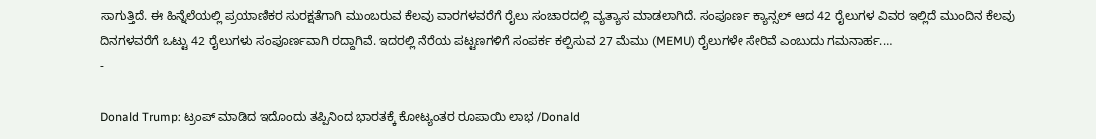ಸಾಗುತ್ತಿದೆ. ಈ ಹಿನ್ನೆಲೆಯಲ್ಲಿ ಪ್ರಯಾಣಿಕರ ಸುರಕ್ಷತೆಗಾಗಿ ಮುಂಬರುವ ಕೆಲವು ವಾರಗಳವರೆಗೆ ರೈಲು ಸಂಚಾರದಲ್ಲಿ ವ್ಯತ್ಯಾಸ ಮಾಡಲಾಗಿದೆ. ಸಂಪೂರ್ಣ ಕ್ಯಾನ್ಸಲ್ ಆದ 42 ರೈಲುಗಳ ವಿವರ ಇಲ್ಲಿದೆ ಮುಂದಿನ ಕೆಲವು ದಿನಗಳವರೆಗೆ ಒಟ್ಟು 42 ರೈಲುಗಳು ಸಂಪೂರ್ಣವಾಗಿ ರದ್ದಾಗಿವೆ. ಇದರಲ್ಲಿ ನೆರೆಯ ಪಟ್ಟಣಗಳಿಗೆ ಸಂಪರ್ಕ ಕಲ್ಪಿಸುವ 27 ಮೆಮು (MEMU) ರೈಲುಗಳೇ ಸೇರಿವೆ ಎಂಬುದು ಗಮನಾರ್ಹ.…
-

Donald Trump: ಟ್ರಂಪ್ ಮಾಡಿದ ಇದೊಂದು ತಪ್ಪಿನಿಂದ ಭಾರತಕ್ಕೆ ಕೋಟ್ಯಂತರ ರೂಪಾಯಿ ಲಾಭ /Donald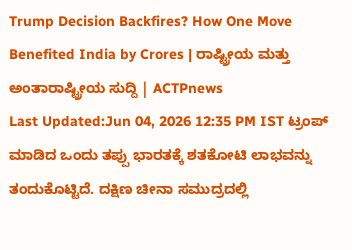Trump Decision Backfires? How One Move Benefited India by Crores | ರಾಷ್ಟ್ರೀಯ ಮತ್ತು ಅಂತಾರಾಷ್ಟ್ರೀಯ ಸುದ್ದಿ | ACTPnews
Last Updated:Jun 04, 2026 12:35 PM IST ಟ್ರಂಪ್ ಮಾಡಿದ ಒಂದು ತಪ್ಪು ಭಾರತಕ್ಕೆ ಶತಕೋಟಿ ಲಾಭವನ್ನು ತಂದುಕೊಟ್ಟಿದೆ. ದಕ್ಷಿಣ ಚೀನಾ ಸಮುದ್ರದಲ್ಲಿ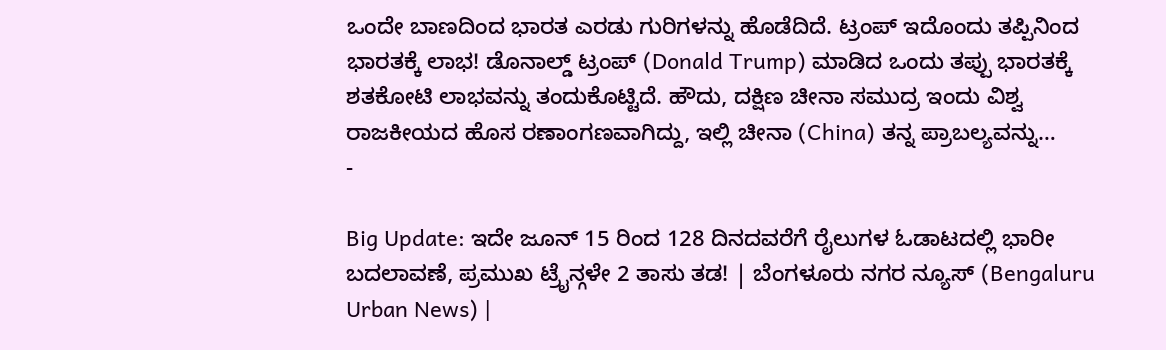ಒಂದೇ ಬಾಣದಿಂದ ಭಾರತ ಎರಡು ಗುರಿಗಳನ್ನು ಹೊಡೆದಿದೆ. ಟ್ರಂಪ್ ಇದೊಂದು ತಪ್ಪಿನಿಂದ ಭಾರತಕ್ಕೆ ಲಾಭ! ಡೊನಾಲ್ಡ್ ಟ್ರಂಪ್ (Donald Trump) ಮಾಡಿದ ಒಂದು ತಪ್ಪು ಭಾರತಕ್ಕೆ ಶತಕೋಟಿ ಲಾಭವನ್ನು ತಂದುಕೊಟ್ಟಿದೆ. ಹೌದು, ದಕ್ಷಿಣ ಚೀನಾ ಸಮುದ್ರ ಇಂದು ವಿಶ್ವ ರಾಜಕೀಯದ ಹೊಸ ರಣಾಂಗಣವಾಗಿದ್ದು, ಇಲ್ಲಿ ಚೀನಾ (China) ತನ್ನ ಪ್ರಾಬಲ್ಯವನ್ನು…
-

Big Update: ಇದೇ ಜೂನ್ 15 ರಿಂದ 128 ದಿನದವರೆಗೆ ರೈಲುಗಳ ಓಡಾಟದಲ್ಲಿ ಭಾರೀ ಬದಲಾವಣೆ, ಪ್ರಮುಖ ಟ್ರೈನ್ಗಳೇ 2 ತಾಸು ತಡ! | ಬೆಂಗಳೂರು ನಗರ ನ್ಯೂಸ್ (Bengaluru Urban News) |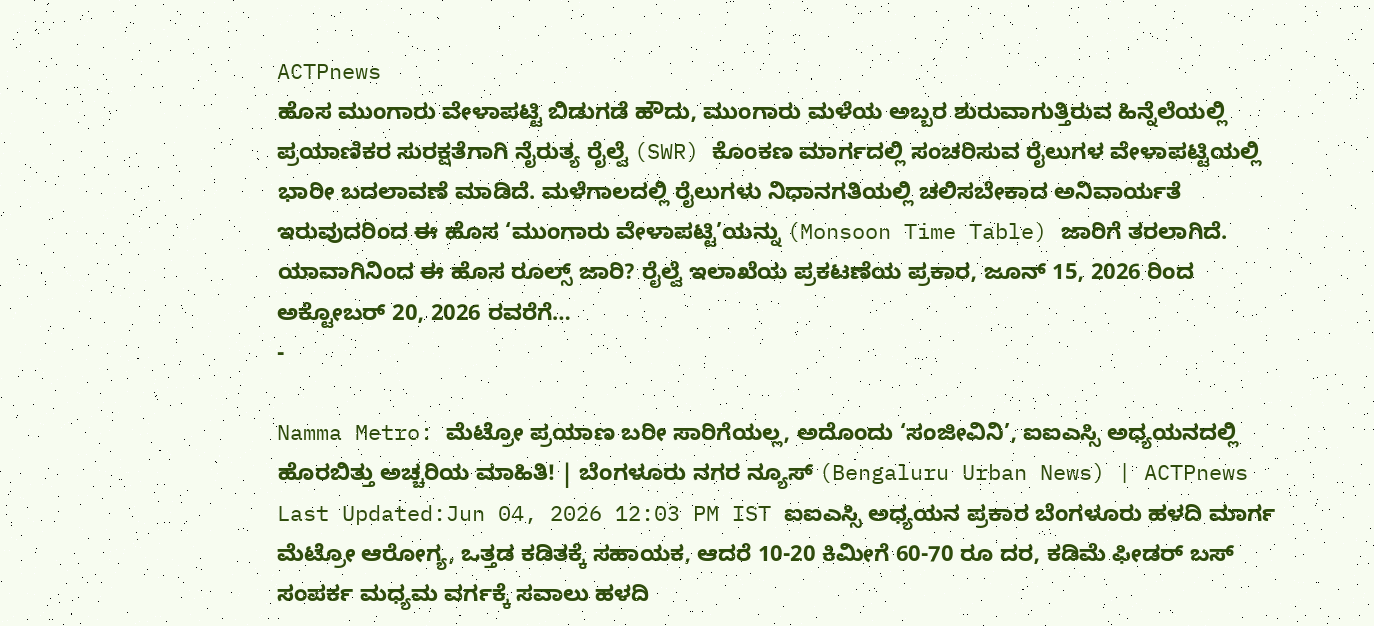ACTPnews
ಹೊಸ ಮುಂಗಾರು ವೇಳಾಪಟ್ಟಿ ಬಿಡುಗಡೆ ಹೌದು, ಮುಂಗಾರು ಮಳೆಯ ಅಬ್ಬರ ಶುರುವಾಗುತ್ತಿರುವ ಹಿನ್ನೆಲೆಯಲ್ಲಿ ಪ್ರಯಾಣಿಕರ ಸುರಕ್ಷತೆಗಾಗಿ ನೈರುತ್ಯ ರೈಲ್ವೆ (SWR) ಕೊಂಕಣ ಮಾರ್ಗದಲ್ಲಿ ಸಂಚರಿಸುವ ರೈಲುಗಳ ವೇಳಾಪಟ್ಟಿಯಲ್ಲಿ ಭಾರೀ ಬದಲಾವಣೆ ಮಾಡಿದೆ. ಮಳೆಗಾಲದಲ್ಲಿ ರೈಲುಗಳು ನಿಧಾನಗತಿಯಲ್ಲಿ ಚಲಿಸಬೇಕಾದ ಅನಿವಾರ್ಯತೆ ಇರುವುದರಿಂದ ಈ ಹೊಸ ‘ಮುಂಗಾರು ವೇಳಾಪಟ್ಟಿ’ಯನ್ನು (Monsoon Time Table) ಜಾರಿಗೆ ತರಲಾಗಿದೆ. ಯಾವಾಗಿನಿಂದ ಈ ಹೊಸ ರೂಲ್ಸ್ ಜಾರಿ? ರೈಲ್ವೆ ಇಲಾಖೆಯ ಪ್ರಕಟಣೆಯ ಪ್ರಕಾರ, ಜೂನ್ 15, 2026 ರಿಂದ ಅಕ್ಟೋಬರ್ 20, 2026 ರವರೆಗೆ…
-

Namma Metro: ಮೆಟ್ರೋ ಪ್ರಯಾಣ ಬರೀ ಸಾರಿಗೆಯಲ್ಲ, ಅದೊಂದು ‘ಸಂಜೀವಿನಿ’, ಐಐಎಸ್ಸಿ ಅಧ್ಯಯನದಲ್ಲಿ ಹೊರಬಿತ್ತು ಅಚ್ಚರಿಯ ಮಾಹಿತಿ! | ಬೆಂಗಳೂರು ನಗರ ನ್ಯೂಸ್ (Bengaluru Urban News) | ACTPnews
Last Updated:Jun 04, 2026 12:03 PM IST ಐಐಎಸ್ಸಿ ಅಧ್ಯಯನ ಪ್ರಕಾರ ಬೆಂಗಳೂರು ಹಳದಿ ಮಾರ್ಗ ಮೆಟ್ರೋ ಆರೋಗ್ಯ, ಒತ್ತಡ ಕಡಿತಕ್ಕೆ ಸಹಾಯಕ, ಆದರೆ 10-20 ಕಿಮೀಗೆ 60-70 ರೂ ದರ, ಕಡಿಮೆ ಫೀಡರ್ ಬಸ್ ಸಂಪರ್ಕ ಮಧ್ಯಮ ವರ್ಗಕ್ಕೆ ಸವಾಲು ಹಳದಿ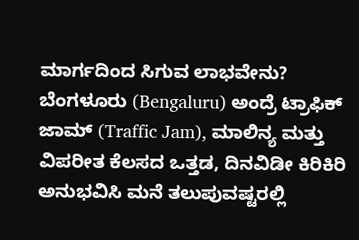ಮಾರ್ಗದಿಂದ ಸಿಗುವ ಲಾಭವೇನು? ಬೆಂಗಳೂರು (Bengaluru) ಅಂದ್ರೆ ಟ್ರಾಫಿಕ್ ಜಾಮ್ (Traffic Jam), ಮಾಲಿನ್ಯ ಮತ್ತು ವಿಪರೀತ ಕೆಲಸದ ಒತ್ತಡ, ದಿನವಿಡೀ ಕಿರಿಕಿರಿ ಅನುಭವಿಸಿ ಮನೆ ತಲುಪುವಷ್ಟರಲ್ಲಿ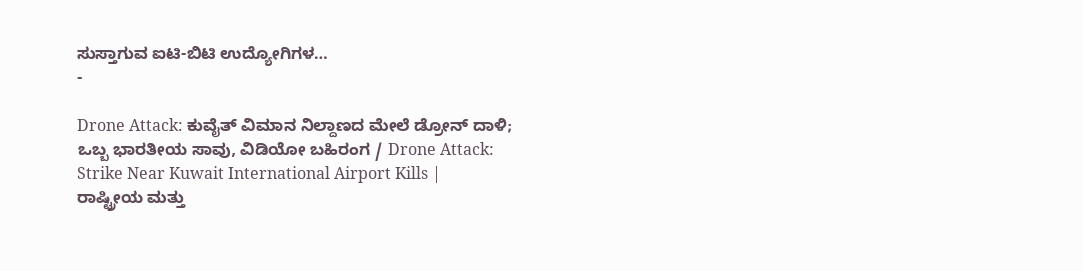ಸುಸ್ತಾಗುವ ಐಟಿ-ಬಿಟಿ ಉದ್ಯೋಗಿಗಳ…
-

Drone Attack: ಕುವೈತ್ ವಿಮಾನ ನಿಲ್ದಾಣದ ಮೇಲೆ ಡ್ರೋನ್ ದಾಳಿ; ಒಬ್ಬ ಭಾರತೀಯ ಸಾವು, ವಿಡಿಯೋ ಬಹಿರಂಗ / Drone Attack: Strike Near Kuwait International Airport Kills | ರಾಷ್ಟ್ರೀಯ ಮತ್ತು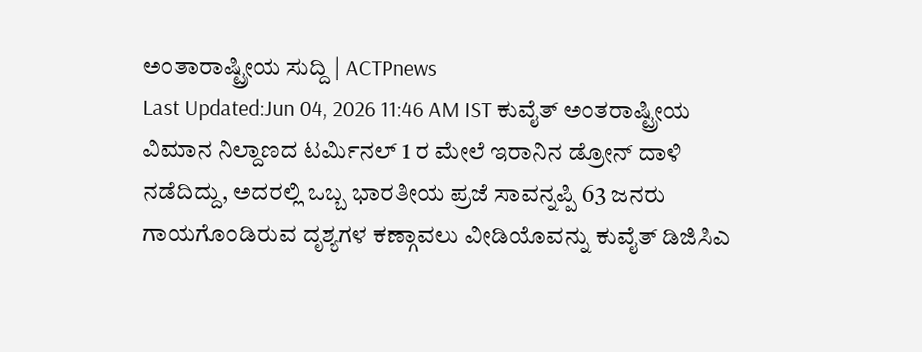ಅಂತಾರಾಷ್ಟ್ರೀಯ ಸುದ್ದಿ | ACTPnews
Last Updated:Jun 04, 2026 11:46 AM IST ಕುವೈತ್ ಅಂತರಾಷ್ಟ್ರೀಯ ವಿಮಾನ ನಿಲ್ದಾಣದ ಟರ್ಮಿನಲ್ 1 ರ ಮೇಲೆ ಇರಾನಿನ ಡ್ರೋನ್ ದಾಳಿ ನಡೆದಿದ್ದು, ಅದರಲ್ಲಿ ಒಬ್ಬ ಭಾರತೀಯ ಪ್ರಜೆ ಸಾವನ್ನಪ್ಪಿ 63 ಜನರು ಗಾಯಗೊಂಡಿರುವ ದೃಶ್ಯಗಳ ಕಣ್ಗಾವಲು ವೀಡಿಯೊವನ್ನು ಕುವೈತ್ ಡಿಜಿಸಿಎ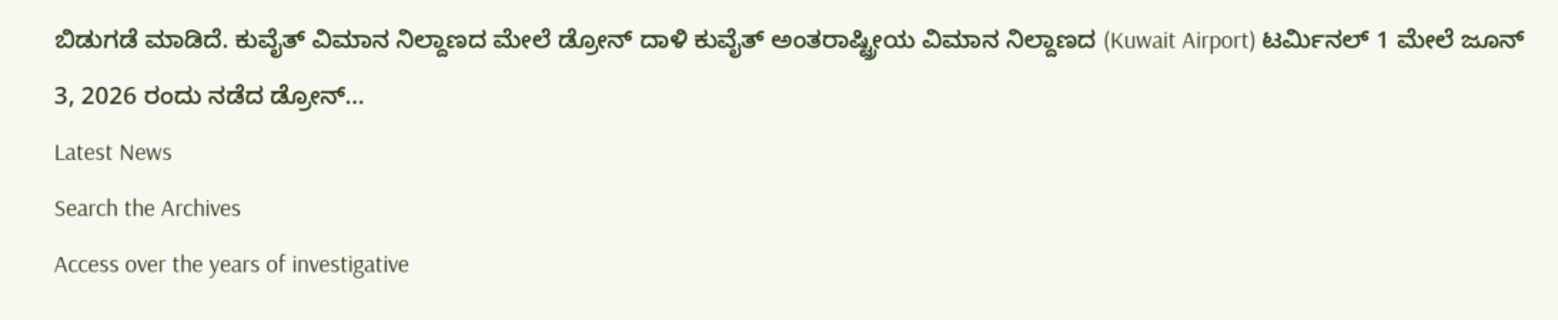ಬಿಡುಗಡೆ ಮಾಡಿದೆ. ಕುವೈತ್ ವಿಮಾನ ನಿಲ್ದಾಣದ ಮೇಲೆ ಡ್ರೋನ್ ದಾಳಿ ಕುವೈತ್ ಅಂತರಾಷ್ಟ್ರೀಯ ವಿಮಾನ ನಿಲ್ದಾಣದ (Kuwait Airport) ಟರ್ಮಿನಲ್ 1 ಮೇಲೆ ಜೂನ್ 3, 2026 ರಂದು ನಡೆದ ಡ್ರೋನ್…
Latest News
Search the Archives
Access over the years of investigative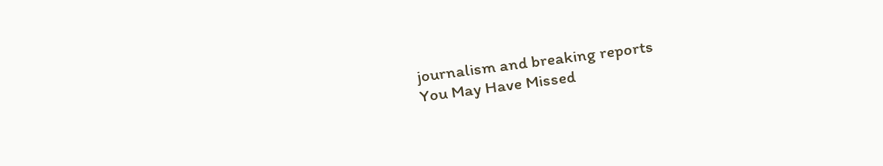journalism and breaking reports
You May Have Missed